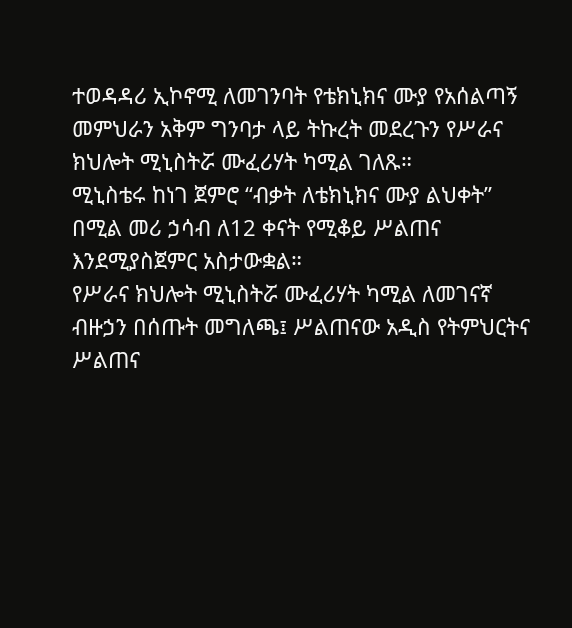ተወዳዳሪ ኢኮኖሚ ለመገንባት የቴክኒክና ሙያ የአሰልጣኝ መምህራን አቅም ግንባታ ላይ ትኩረት መደረጉን የሥራና ክህሎት ሚኒስትሯ ሙፈሪሃት ካሚል ገለጹ።
ሚኒስቴሩ ከነገ ጀምሮ “ብቃት ለቴክኒክና ሙያ ልህቀት” በሚል መሪ ኃሳብ ለ12 ቀናት የሚቆይ ሥልጠና እንደሚያስጀምር አስታውቋል።
የሥራና ክህሎት ሚኒስትሯ ሙፈሪሃት ካሚል ለመገናኛ ብዙኃን በሰጡት መግለጫ፤ ሥልጠናው አዲስ የትምህርትና ሥልጠና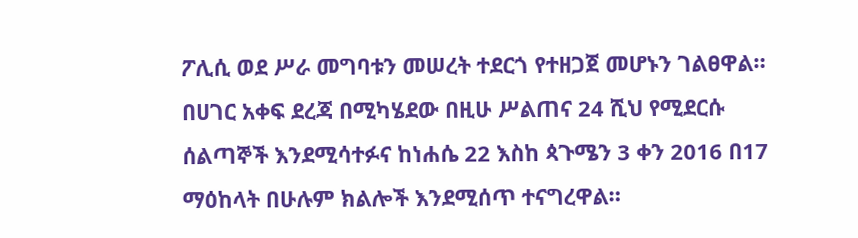ፖሊሲ ወደ ሥራ መግባቱን መሠረት ተደርጎ የተዘጋጀ መሆኑን ገልፀዋል።
በሀገር አቀፍ ደረጃ በሚካሄደው በዚሁ ሥልጠና 24 ሺህ የሚደርሱ ሰልጣኞች እንደሚሳተፉና ከነሐሴ 22 እስከ ጳጉሜን 3 ቀን 2016 በ17 ማዕከላት በሁሉም ክልሎች እንደሚሰጥ ተናግረዋል።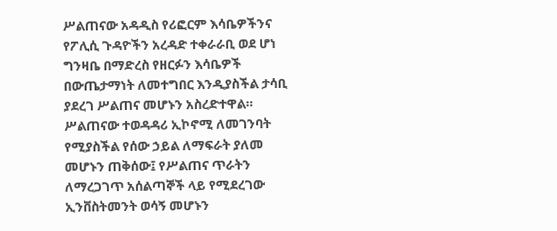ሥልጠናው አዳዲስ የሪፎርም እሳቤዎችንና የፖሊሲ ጉዳዮችን አረዳድ ተቀራራቢ ወደ ሆነ ግንዛቤ በማድረስ የዘርፉን እሳቤዎች በውጤታማነት ለመተግበር እንዲያስችል ታሳቢ ያደረገ ሥልጠና መሆኑን አስረድተዋል።
ሥልጠናው ተወዳዳሪ ኢኮኖሚ ለመገንባት የሚያስችል የሰው ኃይል ለማፍራት ያለመ መሆኑን ጠቅሰው፤ የሥልጠና ጥራትን ለማረጋገጥ አሰልጣኞች ላይ የሚደረገው ኢንቨስትመንት ወሳኝ መሆኑን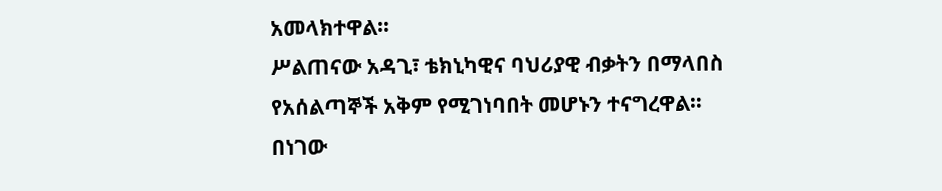አመላክተዋል።
ሥልጠናው አዳጊ፣ ቴክኒካዊና ባህሪያዊ ብቃትን በማላበስ የአሰልጣኞች አቅም የሚገነባበት መሆኑን ተናግረዋል።
በነገው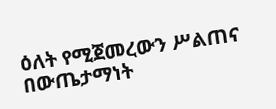ዕለት የሚጀመረውን ሥልጠና በውጤታማነት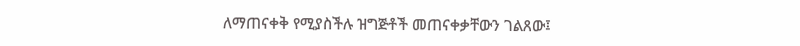ለማጠናቀቅ የሚያስችሉ ዝግጅቶች መጠናቀቃቸውን ገልጸው፤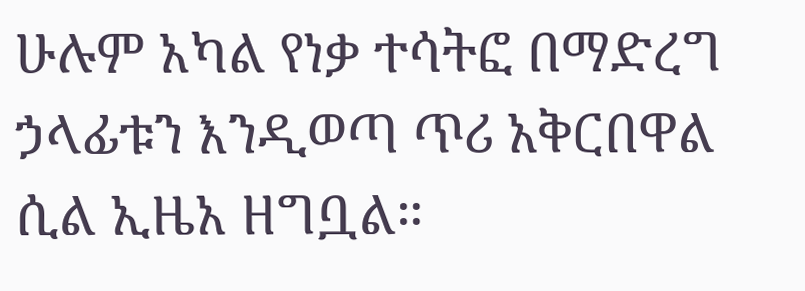ሁሉም አካል የነቃ ተሳትፎ በማድረግ ኃላፊቱን እንዲወጣ ጥሪ አቅርበዋል ሲል ኢዜአ ዘግቧል።